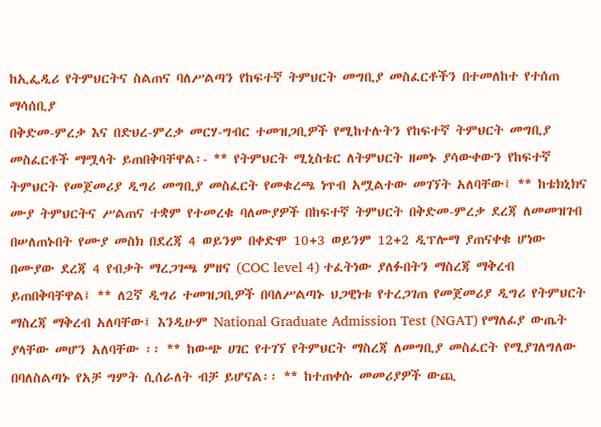ከኢፌዲሪ የትምህርትና ስልጠና ባለሥልጣን የከፍተኛ ትምህርት መግቢያ መስፈርቶችን በተመለከተ የተሰጠ ማሳሰቢያ
በቅድመ-ምረቃ እና በድህረ-ምረቃ መርሃ-ግብር ተመዝጋቢዎች የሚከተሉትን የከፍተኛ ትምህርት መግቢያ መስፈርቶች ማሟላት ይጠበቅባቸዋል፡- ** የትምህርት ሚኒስቴር ለትምህርት ዘመኑ ያሳውቀውን የከፍተኛ ትምህርት የመጀመሪያ ዲግሪ መግቢያ መስፈርት የመቁረጫ ነጥብ አሟልተው መገኘት አለባቸው፤ ** ከቴክኒክና ሙያ ትምህርትና ሥልጠና ተቋም የተመረቁ ባለሙያዎች በከፍተኛ ትምህርት በቅድመ-ምረቃ ደረጃ ለመመዝገብ በሠለጠኑበት የሙያ መስክ በደረጃ 4 ወይንም በቀድሞ 10+3 ወይንም 12+2 ዲፕሎማ ያጠናቀቁ ሆነው በሙያው ደረጃ 4 የብቃት ማረጋገጫ ምዘና (COC level 4) ተፈትነው ያለፉበትን ማስረጃ ማቅረብ ይጠበቅባቸዋል፤ ** ለ2ኛ ዲግሪ ተመዝጋቢዎች በባለሥልጣኑ ህጋዊነቱ የተረጋገጠ የመጀመሪያ ዲግሪ የትምህርት ማስረጃ ማቅረብ አለባቸው፤ እንዲሁም National Graduate Admission Test (NGAT) የማለፊያ ውጤት ያላቸው መሆን አለባቸው ፡፡ ** ከውጭ ሀገር የተገኘ የትምህርት ማስረጃ ለመግቢያ መስፈርት የሚያገለግለው በባለስልጣኑ የአቻ ግምት ሲሰራለት ብቻ ይሆናል፡፡ ** ከተጠቀሱ መመሪያዎች ውጪ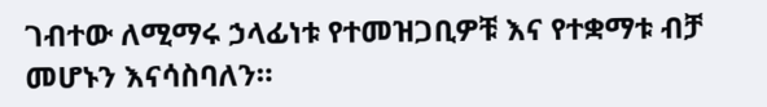ገብተው ለሚማሩ ኃላፊነቱ የተመዝጋቢዎቹ እና የተቋማቱ ብቻ መሆኑን እናሳስባለን።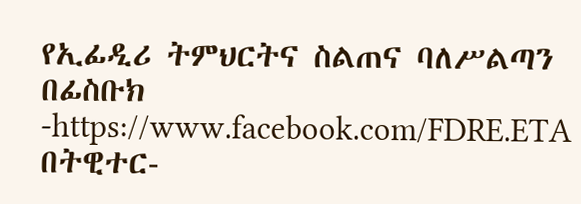የኢፊዲሪ ትምህርትና ስልጠና ባለሥልጣን በፊስቡክ -https://www.facebook.com/FDRE.ETA በትዊተር-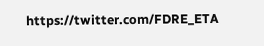https://twitter.com/FDRE_ETA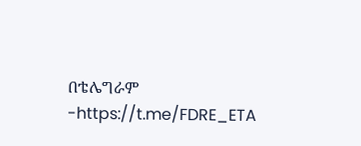በቴሌግራም -https://t.me/FDRE_ETA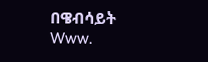በዌብሳይት Www.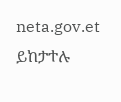neta.gov.et ይከታተሉ